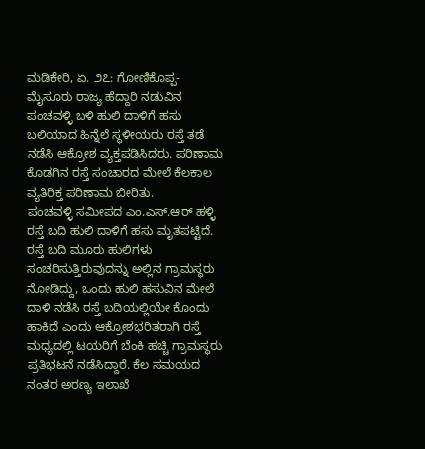ಮಡಿಕೇರಿ, ಏ. ೨೭: ಗೋಣಿಕೊಪ್ಪ-ಮೈಸೂರು ರಾಜ್ಯ ಹೆದ್ದಾರಿ ನಡುವಿನ ಪಂಚವಳ್ಳಿ ಬಳಿ ಹುಲಿ ದಾಳಿಗೆ ಹಸು ಬಲಿಯಾದ ಹಿನ್ನೆಲೆ ಸ್ಥಳೀಯರು ರಸ್ತೆ ತಡೆ ನಡೆಸಿ ಆಕ್ರೋಶ ವ್ಯಕ್ತಪಡಿಸಿದರು. ಪರಿಣಾಮ ಕೊಡಗಿನ ರಸ್ತೆ ಸಂಚಾರದ ಮೇಲೆ ಕೆಲಕಾಲ ವ್ಯತಿರಿಕ್ತ ಪರಿಣಾಮ ಬೀರಿತು.
ಪಂಚವಳ್ಳಿ ಸಮೀಪದ ಎಂ.ಎಸ್.ಆರ್ ಹಳ್ಳಿ ರಸ್ತೆ ಬದಿ ಹುಲಿ ದಾಳಿಗೆ ಹಸು ಮೃತಪಟ್ಟಿದೆ. ರಸ್ತೆ ಬದಿ ಮೂರು ಹುಲಿಗಳು ಸಂಚರಿಸುತ್ತಿರುವುದನ್ನು ಅಲ್ಲಿನ ಗ್ರಾಮಸ್ಥರು ನೋಡಿದ್ದು, ಒಂದು ಹುಲಿ ಹಸುವಿನ ಮೇಲೆ ದಾಳಿ ನಡೆಸಿ ರಸ್ತೆ ಬದಿಯಲ್ಲಿಯೇ ಕೊಂದು ಹಾಕಿದೆ ಎಂದು ಆಕ್ರೋಶಭರಿತರಾಗಿ ರಸ್ತೆ ಮಧ್ಯದಲ್ಲಿ ಟಯರಿಗೆ ಬೆಂಕಿ ಹಚ್ಚಿ ಗ್ರಾಮಸ್ಥರು ಪ್ರತಿಭಟನೆ ನಡೆಸಿದ್ದಾರೆ. ಕೆಲ ಸಮಯದ ನಂತರ ಅರಣ್ಯ ಇಲಾಖೆ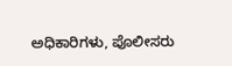ಅಧಿಕಾರಿಗಳು, ಪೊಲೀಸರು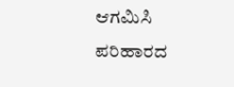ಆಗಮಿಸಿ ಪರಿಹಾರದ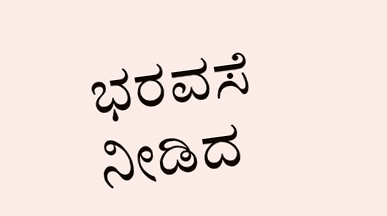ಭರವಸೆ ನೀಡಿದ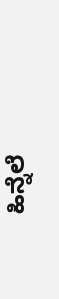ಹಿನ್ನೆಲೆ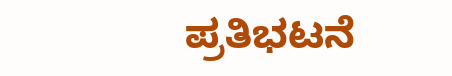ಪ್ರತಿಭಟನೆ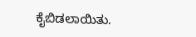ಕೈಬಿಡಲಾಯಿತು.